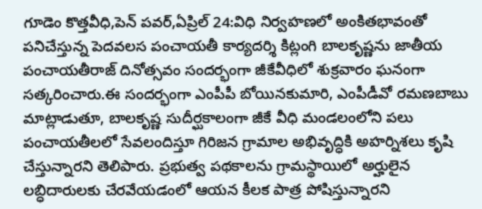గూడెం కొత్తవీధి,పెన్ పవర్,ఏప్రిల్ 24:విధి నిర్వహణలో అంకితభావంతో పనిచేస్తున్న పెదవలస పంచాయతీ కార్యదర్శి కిట్లంగి బాలకృష్ణను జాతీయ పంచాయతీరాజ్ దినోత్సవం సందర్భంగా జీకేవీధిలో శుక్రవారం ఘనంగా సత్కరించారు.ఈ సందర్భంగా ఎంపీపీ బోయినకుమారి, ఎంపీడీవో రమణబాబు మాట్లాడుతూ, బాలకృష్ణ సుదీర్ఘకాలంగా జీకే వీధి మండలంలోని పలు పంచాయతీలలో సేవలందిస్తూ గిరిజన గ్రామాల అభివృద్ధికి అహర్నిశలు కృషి చేస్తున్నారని తెలిపారు. ప్రభుత్వ పథకాలను గ్రామస్థాయిలో అర్హులైన లబ్ధిదారులకు చేరవేయడంలో ఆయన కీలక పాత్ర పోషిస్తున్నారని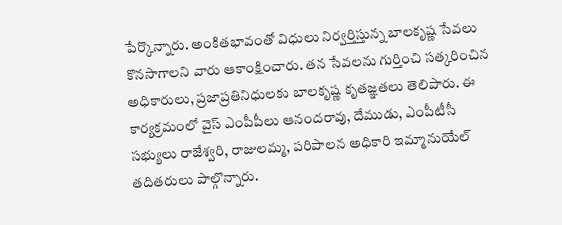పేర్కొన్నారు. అంకితభావంతో విధులు నిర్వర్తిస్తున్న బాలకృష్ణ సేవలు కొనసాగాలని వారు ఆకాంక్షించారు. తన సేవలను గుర్తించి సత్కరించిన అధికారులు, ప్రజాప్రతినిధులకు బాలకృష్ణ కృతజ్ఞతలు తెలిపారు. ఈ కార్యక్రమంలో వైస్ ఎంపీపీలు ఆనందరావు, దేముడు, ఎంపీటీసీ సభ్యులు రాజేశ్వరి, రాజులమ్మ, పరిపాలన అధికారి ఇమ్మానుయేల్ తదితరులు పాల్గొన్నారు.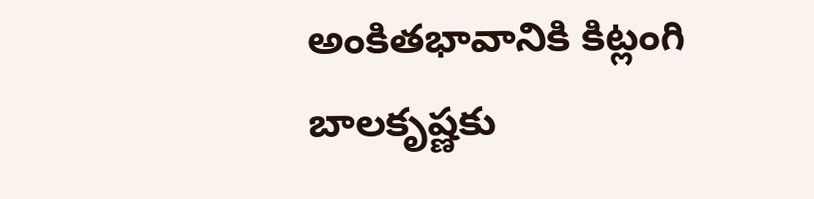అంకితభావానికి కిట్లంగి బాలకృష్ణకు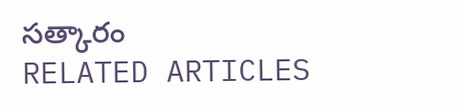సత్కారం
RELATED ARTICLES